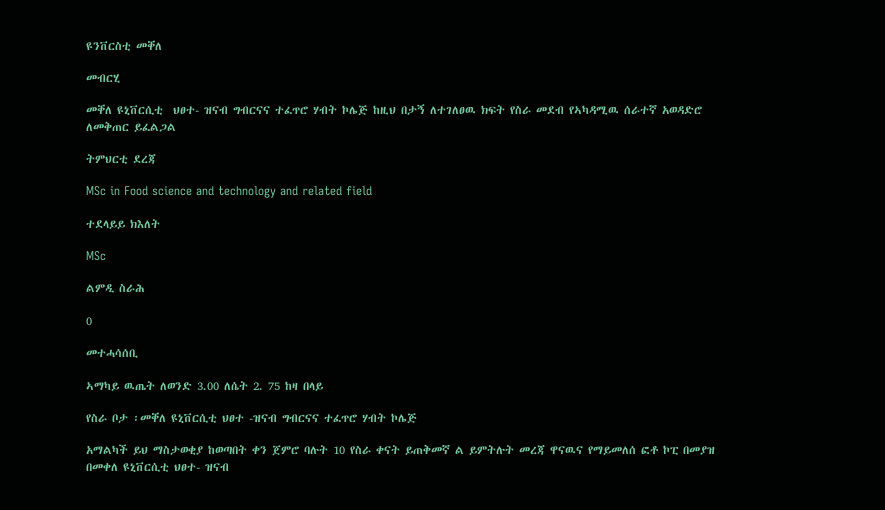ዩንቨርስቲ መቐለ

መብርሂ

መቐለ ዩኒቨርሲቲ  ህፀተ- ዝናብ ግብርናና ተፈጥሮ ሃብት ኮሌጅ ከዚህ በታኝ ለተገለፀዉ ክፍት የስራ መደብ የኣካዳሚዉ ሰራተኛ አወዳድሮ ለመቅጠር ይፈልጋል

ትምህርቲ ደረጃ

MSc in Food science and technology and related field

ተደላይይ ክእለት

MSc

ልምዲ ስራሕ

0

መተሓሳሰቢ

ኣማካይ ዉጤት ለወንድ 3.00 ለሴት 2. 75 ከዛ በላይ

የስራ ቦታ ፡መቐለ ዩኒቨርሲቲ ህፀተ -ዝናብ ግብርናና ተፈጥሮ ሃብት ኮሌጅ

አማልካች ይህ ማስታወቂያ ከወጣበት ቀን ጀምሮ ባሉት 10 የስራ ቀናት ይጠቅመኛ ል ይምትሉት መረጃ ዋናዉና የማይመለሰ ፎቶ ኮፒ በመያዝ በመቀለ ዩኒቨርሲቲ ህፀተ- ዝናብ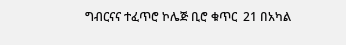ግብርናና ተፈጥሮ ኮሌጅ ቢሮ ቁጥር  21 በአካል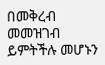በመቅረብ መመዝገብ ይምትችሉ መሆኑን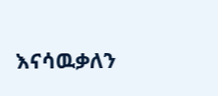እናሳዉቃለን